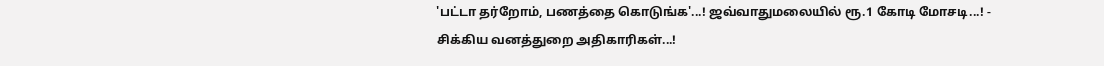'பட்டா தர்றோம், பணத்தை கொடுங்க'...! ஜவ்வாதுமலையில் ரூ.1 கோடி மோசடி...! - சிக்கிய வனத்துறை அதிகாரிகள்...!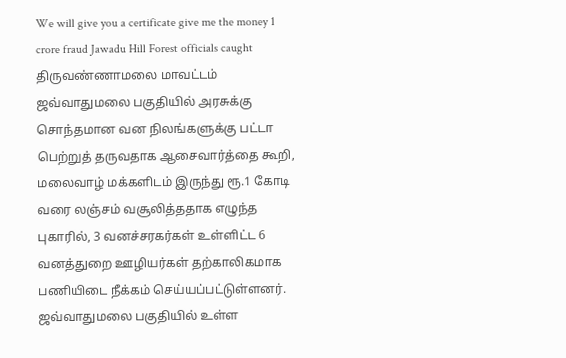We will give you a certificate give me the money 1 crore fraud Jawadu Hill Forest officials caught
திருவண்ணாமலை மாவட்டம் ஜவ்வாதுமலை பகுதியில் அரசுக்கு சொந்தமான வன நிலங்களுக்கு பட்டா பெற்றுத் தருவதாக ஆசைவார்த்தை கூறி, மலைவாழ் மக்களிடம் இருந்து ரூ.1 கோடி வரை லஞ்சம் வசூலித்ததாக எழுந்த புகாரில், 3 வனச்சரகர்கள் உள்ளிட்ட 6 வனத்துறை ஊழியர்கள் தற்காலிகமாக பணியிடை நீக்கம் செய்யப்பட்டுள்ளனர்.
ஜவ்வாதுமலை பகுதியில் உள்ள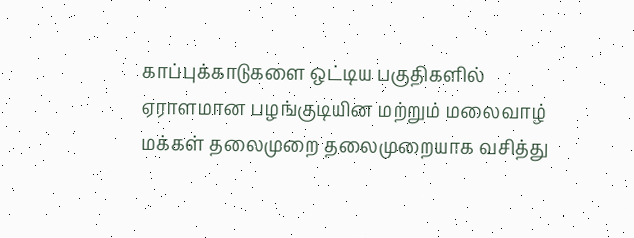காப்புக்காடுகளை ஒட்டிய பகுதிகளில் ஏராளமான பழங்குடியின மற்றும் மலைவாழ் மக்கள் தலைமுறை தலைமுறையாக வசித்து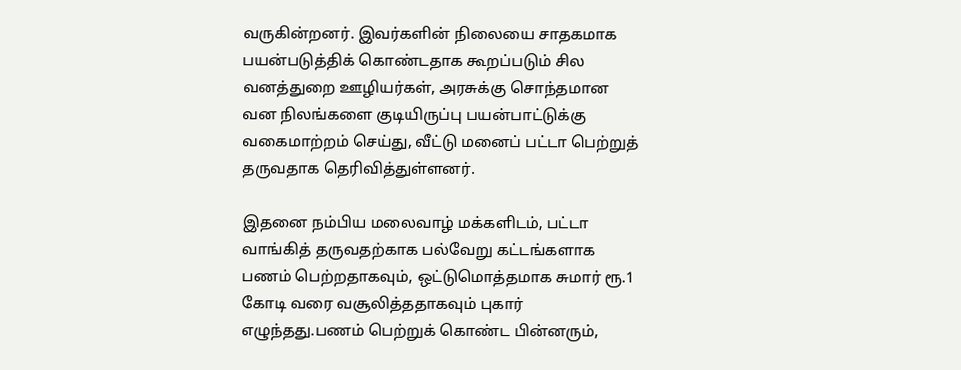வருகின்றனர். இவர்களின் நிலையை சாதகமாக பயன்படுத்திக் கொண்டதாக கூறப்படும் சில வனத்துறை ஊழியர்கள், அரசுக்கு சொந்தமான வன நிலங்களை குடியிருப்பு பயன்பாட்டுக்கு வகைமாற்றம் செய்து, வீட்டு மனைப் பட்டா பெற்றுத் தருவதாக தெரிவித்துள்ளனர்.

இதனை நம்பிய மலைவாழ் மக்களிடம், பட்டா வாங்கித் தருவதற்காக பல்வேறு கட்டங்களாக பணம் பெற்றதாகவும், ஒட்டுமொத்தமாக சுமார் ரூ.1 கோடி வரை வசூலித்ததாகவும் புகார் எழுந்தது.பணம் பெற்றுக் கொண்ட பின்னரும்,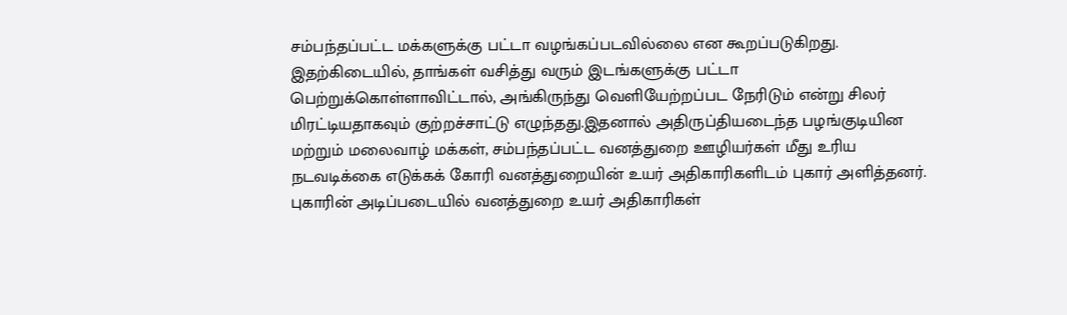சம்பந்தப்பட்ட மக்களுக்கு பட்டா வழங்கப்படவில்லை என கூறப்படுகிறது.
இதற்கிடையில், தாங்கள் வசித்து வரும் இடங்களுக்கு பட்டா பெற்றுக்கொள்ளாவிட்டால், அங்கிருந்து வெளியேற்றப்பட நேரிடும் என்று சிலர் மிரட்டியதாகவும் குற்றச்சாட்டு எழுந்தது.இதனால் அதிருப்தியடைந்த பழங்குடியின மற்றும் மலைவாழ் மக்கள், சம்பந்தப்பட்ட வனத்துறை ஊழியர்கள் மீது உரிய நடவடிக்கை எடுக்கக் கோரி வனத்துறையின் உயர் அதிகாரிகளிடம் புகார் அளித்தனர்.
புகாரின் அடிப்படையில் வனத்துறை உயர் அதிகாரிகள்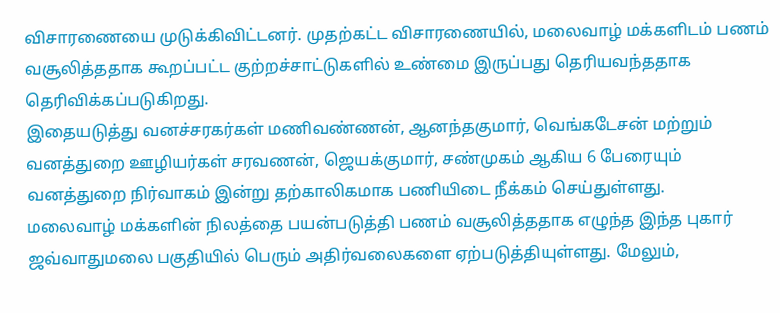விசாரணையை முடுக்கிவிட்டனர். முதற்கட்ட விசாரணையில், மலைவாழ் மக்களிடம் பணம் வசூலித்ததாக கூறப்பட்ட குற்றச்சாட்டுகளில் உண்மை இருப்பது தெரியவந்ததாக தெரிவிக்கப்படுகிறது.
இதையடுத்து வனச்சரகர்கள் மணிவண்ணன், ஆனந்தகுமார், வெங்கடேசன் மற்றும் வனத்துறை ஊழியர்கள் சரவணன், ஜெயக்குமார், சண்முகம் ஆகிய 6 பேரையும் வனத்துறை நிர்வாகம் இன்று தற்காலிகமாக பணியிடை நீக்கம் செய்துள்ளது.
மலைவாழ் மக்களின் நிலத்தை பயன்படுத்தி பணம் வசூலித்ததாக எழுந்த இந்த புகார் ஜவ்வாதுமலை பகுதியில் பெரும் அதிர்வலைகளை ஏற்படுத்தியுள்ளது. மேலும்,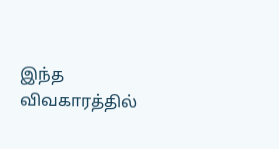இந்த விவகாரத்தில்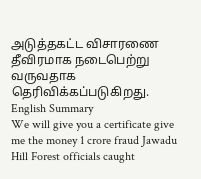அடுத்தகட்ட விசாரணை தீவிரமாக நடைபெற்று வருவதாக தெரிவிக்கப்படுகிறது.
English Summary
We will give you a certificate give me the money 1 crore fraud Jawadu Hill Forest officials caught